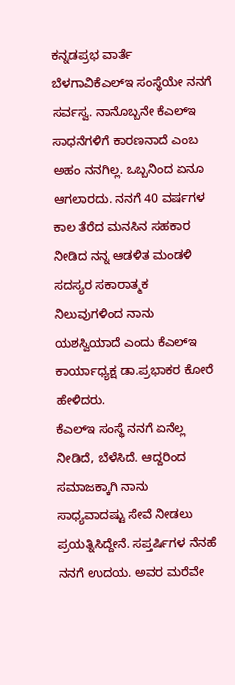ಕನ್ನಡಪ್ರಭ ವಾರ್ತೆ ಬೆಳಗಾವಿಕೆಎಲ್ಇ ಸಂಸ್ಥೆಯೇ ನನಗೆ ಸರ್ವಸ್ವ. ನಾನೊಬ್ಬನೇ ಕೆಎಲ್ಇ ಸಾಧನೆಗಳಿಗೆ ಕಾರಣನಾದೆ ಎಂಬ ಅಹಂ ನನಗಿಲ್ಲ. ಒಬ್ಬನಿಂದ ಏನೂ ಆಗಲಾರದು. ನನಗೆ 40 ವರ್ಷಗಳ ಕಾಲ ತೆರೆದ ಮನಸಿನ ಸಹಕಾರ ನೀಡಿದ ನನ್ನ ಆಡಳಿತ ಮಂಡಳಿ ಸದಸ್ಯರ ಸಕಾರಾತ್ಮಕ ನಿಲುವುಗಳಿಂದ ನಾನು ಯಶಸ್ವಿಯಾದೆ ಎಂದು ಕೆಎಲ್ಇ ಕಾರ್ಯಾಧ್ಯಕ್ಷ ಡಾ.ಪ್ರಭಾಕರ ಕೋರೆ ಹೇಳಿದರು.
ಕೆಎಲ್ಇ ಸಂಸ್ಥೆ ನನಗೆ ಏನೆಲ್ಲ ನೀಡಿದೆ, ಬೆಳೆಸಿದೆ. ಆದ್ದರಿಂದ ಸಮಾಜಕ್ಕಾಗಿ ನಾನು ಸಾಧ್ಯವಾದಷ್ಟು ಸೇವೆ ನೀಡಲು ಪ್ರಯತ್ನಿಸಿದ್ದೇನೆ. ಸಪ್ತರ್ಷಿಗಳ ನೆನಹೆ ನನಗೆ ಉದಯ. ಅವರ ಮರೆವೇ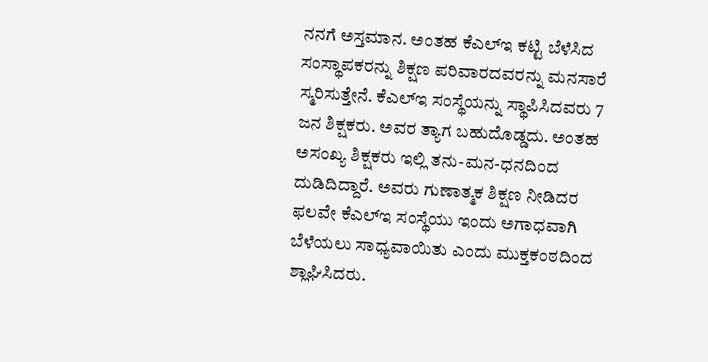ನನಗೆ ಅಸ್ತಮಾನ. ಅಂತಹ ಕೆಎಲ್ಇ ಕಟ್ಟಿ ಬೆಳೆಸಿದ ಸಂಸ್ಥಾಪಕರನ್ನು ಶಿಕ್ಷಣ ಪರಿವಾರದವರನ್ನು ಮನಸಾರೆ ಸ್ಮರಿಸುತ್ತೇನೆ. ಕೆಎಲ್ಇ ಸಂಸ್ಥೆಯನ್ನು ಸ್ಥಾಪಿಸಿದವರು 7 ಜನ ಶಿಕ್ಷಕರು. ಅವರ ತ್ಯಾಗ ಬಹುದೊಡ್ಡದು. ಅಂತಹ ಅಸಂಖ್ಯ ಶಿಕ್ಷಕರು ಇಲ್ಲಿ ತನು-ಮನ-ಧನದಿಂದ ದುಡಿದಿದ್ದಾರೆ. ಅವರು ಗುಣಾತ್ಮಕ ಶಿಕ್ಷಣ ನೀಡಿದರ ಫಲವೇ ಕೆಎಲ್ಇ ಸಂಸ್ಥೆಯು ಇಂದು ಅಗಾಧವಾಗಿ ಬೆಳೆಯಲು ಸಾಧ್ಯವಾಯಿತು ಎಂದು ಮುಕ್ತಕಂಠದಿಂದ ಶ್ಲಾಘಿಸಿದರು.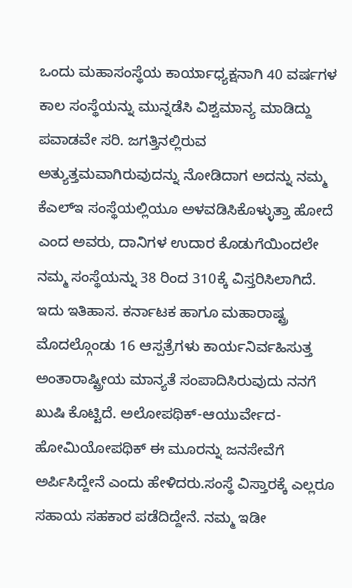ಒಂದು ಮಹಾಸಂಸ್ಥೆಯ ಕಾರ್ಯಾಧ್ಯಕ್ಷನಾಗಿ 40 ವರ್ಷಗಳ ಕಾಲ ಸಂಸ್ಥೆಯನ್ನು ಮುನ್ನಡೆಸಿ ವಿಶ್ವಮಾನ್ಯ ಮಾಡಿದ್ದು ಪವಾಡವೇ ಸರಿ. ಜಗತ್ತಿನಲ್ಲಿರುವ ಅತ್ಯುತ್ತಮವಾಗಿರುವುದನ್ನು ನೋಡಿದಾಗ ಅದನ್ನು ನಮ್ಮ ಕೆಎಲ್ಇ ಸಂಸ್ಥೆಯಲ್ಲಿಯೂ ಅಳವಡಿಸಿಕೊಳ್ಳುತ್ತಾ ಹೋದೆ ಎಂದ ಅವರು, ದಾನಿಗಳ ಉದಾರ ಕೊಡುಗೆಯಿಂದಲೇ ನಮ್ಮ ಸಂಸ್ಥೆಯನ್ನು 38 ರಿಂದ 310ಕ್ಕೆ ವಿಸ್ತರಿಸಿಲಾಗಿದೆ. ಇದು ಇತಿಹಾಸ. ಕರ್ನಾಟಕ ಹಾಗೂ ಮಹಾರಾಷ್ಟ್ರ ಮೊದಲ್ಗೊಂಡು 16 ಆಸ್ಪತ್ರೆಗಳು ಕಾರ್ಯನಿರ್ವಹಿಸುತ್ತ ಅಂತಾರಾಷ್ಟ್ರೀಯ ಮಾನ್ಯತೆ ಸಂಪಾದಿಸಿರುವುದು ನನಗೆ ಖುಷಿ ಕೊಟ್ಟಿದೆ. ಅಲೋಪಥಿಕ್-ಆಯುರ್ವೇದ-ಹೋಮಿಯೋಪಥಿಕ್ ಈ ಮೂರನ್ನು ಜನಸೇವೆಗೆ ಅರ್ಪಿಸಿದ್ದೇನೆ ಎಂದು ಹೇಳಿದರು.ಸಂಸ್ಥೆ ವಿಸ್ತಾರಕ್ಕೆ ಎಲ್ಲರೂ ಸಹಾಯ ಸಹಕಾರ ಪಡೆದಿದ್ದೇನೆ. ನಮ್ಮ ಇಡೀ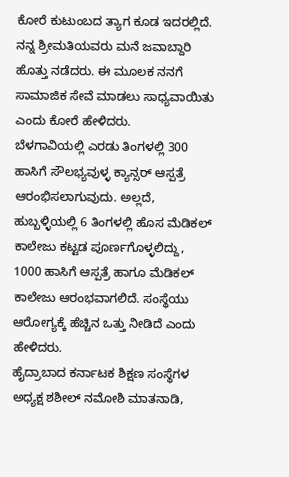ಕೋರೆ ಕುಟುಂಬದ ತ್ಯಾಗ ಕೂಡ ಇದರಲ್ಲಿದೆ. ನನ್ನ ಶ್ರೀಮತಿಯವರು ಮನೆ ಜವಾಬ್ದಾರಿ ಹೊತ್ತು ನಡೆದರು. ಈ ಮೂಲಕ ನನಗೆ ಸಾಮಾಜಿಕ ಸೇವೆ ಮಾಡಲು ಸಾಧ್ಯವಾಯಿತು ಎಂದು ಕೋರೆ ಹೇಳಿದರು.
ಬೆಳಗಾವಿಯಲ್ಲಿ ಎರಡು ತಿಂಗಳಲ್ಲಿ 300 ಹಾಸಿಗೆ ಸೌಲಭ್ಯವುಳ್ಳ ಕ್ಯಾನ್ಸರ್ ಆಸ್ಪತ್ರೆ ಆರಂಭಿಸಲಾಗುವುದು. ಅಲ್ಲದೆ, ಹುಬ್ಬಳ್ಳಿಯಲ್ಲಿ 6 ತಿಂಗಳಲ್ಲಿ ಹೊಸ ಮೆಡಿಕಲ್ ಕಾಲೇಜು ಕಟ್ಟಡ ಪೂರ್ಣಗೊಳ್ಳಲಿದ್ದು, 1000 ಹಾಸಿಗೆ ಆಸ್ಪತ್ರೆ ಹಾಗೂ ಮೆಡಿಕಲ್ ಕಾಲೇಜು ಆರಂಭವಾಗಲಿದೆ. ಸಂಸ್ಥೆಯು ಆರೋಗ್ಯಕ್ಕೆ ಹೆಚ್ಚಿನ ಒತ್ತು ನೀಡಿದೆ ಎಂದು ಹೇಳಿದರು.
ಹೈದ್ರಾಬಾದ ಕರ್ನಾಟಕ ಶಿಕ್ಷಣ ಸಂಸ್ಥೆಗಳ ಅಧ್ಯಕ್ಷ ಶಶೀಲ್ ನಮೋಶಿ ಮಾತನಾಡಿ,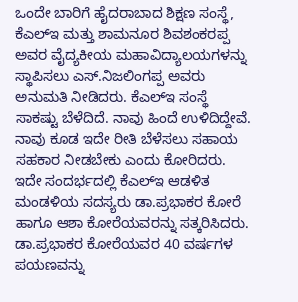ಒಂದೇ ಬಾರಿಗೆ ಹೈದರಾಬಾದ ಶಿಕ್ಷಣ ಸಂಸ್ಥೆ, ಕೆಎಲ್ಇ ಮತ್ತು ಶಾಮನೂರ ಶಿವಶಂಕರಪ್ಪ ಅವರ ವೈದ್ಯಕೀಯ ಮಹಾವಿದ್ಯಾಲಯಗಳನ್ನು ಸ್ಥಾಪಿಸಲು ಎಸ್.ನಿಜಲಿಂಗಪ್ಪ ಅವರು ಅನುಮತಿ ನೀಡಿದರು. ಕೆಎಲ್ಇ ಸಂಸ್ಥೆ ಸಾಕಷ್ಟು ಬೆಳೆದಿದೆ. ನಾವು ಹಿಂದೆ ಉಳಿದಿದ್ದೇವೆ. ನಾವು ಕೂಡ ಇದೇ ರೀತಿ ಬೆಳೆಸಲು ಸಹಾಯ ಸಹಕಾರ ನೀಡಬೇಕು ಎಂದು ಕೋರಿದರು.
ಇದೇ ಸಂದರ್ಭದಲ್ಲಿ ಕೆಎಲ್ಇ ಆಡಳಿತ ಮಂಡಳಿಯ ಸದಸ್ಯರು ಡಾ.ಪ್ರಭಾಕರ ಕೋರೆ ಹಾಗೂ ಆಶಾ ಕೋರೆಯವರನ್ನು ಸತ್ಕರಿಸಿದರು. ಡಾ.ಪ್ರಭಾಕರ ಕೋರೆಯವರ 40 ವರ್ಷಗಳ ಪಯಣವನ್ನು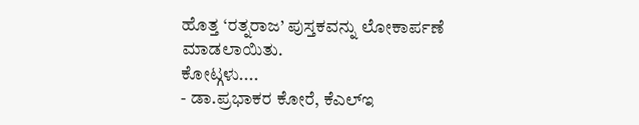ಹೊತ್ತ ‘ರತ್ನರಾಜ’ ಪುಸ್ತಕವನ್ನು ಲೋಕಾರ್ಪಣೆ ಮಾಡಲಾಯಿತು.
ಕೋಟ್ಗಳು....
- ಡಾ.ಪ್ರಭಾಕರ ಕೋರೆ, ಕೆಎಲ್ಇ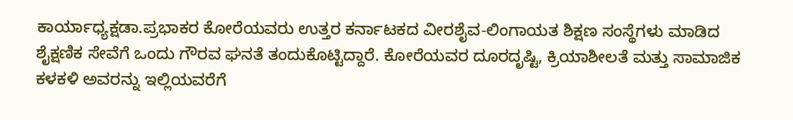ಕಾರ್ಯಾಧ್ಯಕ್ಷಡಾ.ಪ್ರಭಾಕರ ಕೋರೆಯವರು ಉತ್ತರ ಕರ್ನಾಟಕದ ವೀರಶೈವ-ಲಿಂಗಾಯತ ಶಿಕ್ಷಣ ಸಂಸ್ಥೆಗಳು ಮಾಡಿದ ಶೈಕ್ಷಣಿಕ ಸೇವೆಗೆ ಒಂದು ಗೌರವ ಘನತೆ ತಂದುಕೊಟ್ಟಿದ್ದಾರೆ. ಕೋರೆಯವರ ದೂರದೃಷ್ಟಿ, ಕ್ರಿಯಾಶೀಲತೆ ಮತ್ತು ಸಾಮಾಜಿಕ ಕಳಕಳಿ ಅವರನ್ನು ಇಲ್ಲಿಯವರೆಗೆ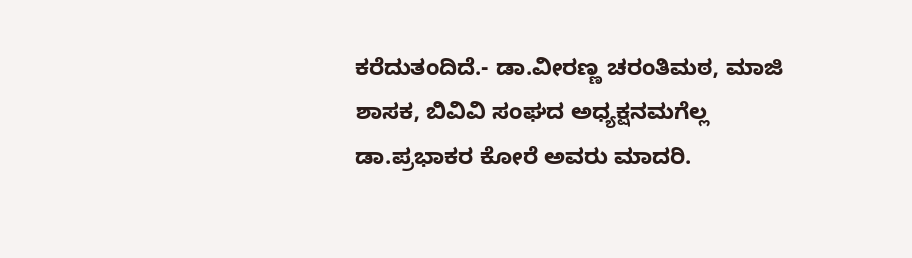ಕರೆದುತಂದಿದೆ.- ಡಾ.ವೀರಣ್ಣ ಚರಂತಿಮಠ, ಮಾಜಿ ಶಾಸಕ, ಬಿವಿವಿ ಸಂಘದ ಅಧ್ಯಕ್ಷನಮಗೆಲ್ಲ ಡಾ.ಪ್ರಭಾಕರ ಕೋರೆ ಅವರು ಮಾದರಿ.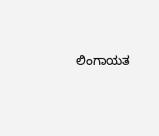ಲಿಂಗಾಯತ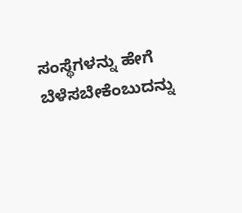ಸಂಸ್ಥೆಗಳನ್ನು ಹೇಗೆ ಬೆಳೆಸಬೇಕೆಂಬುದನ್ನು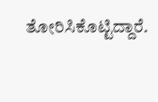ತೋರಿಸಿಕೊಟ್ಟಿದ್ದಾರೆ.